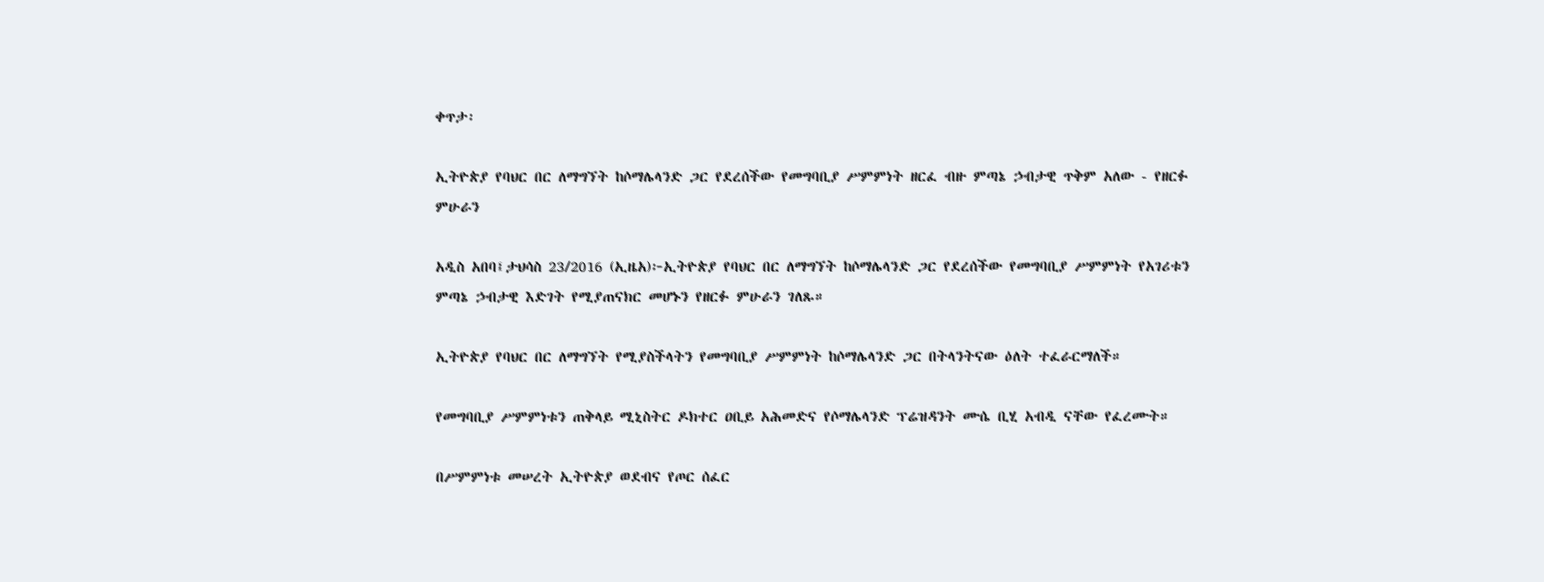ቀጥታ፡

ኢትዮጵያ የባህር በር ለማግኘት ከሶማሌላንድ ጋር የደረሰችው የመግባቢያ ሥምምነት ዘርፈ ብዙ ምጣኔ ኃብታዊ ጥቅም አለው - የዘርፉ ምሁራን

አዲስ አበባ፤ታህሳስ 23/2016 (ኢዜአ)፦ኢትዮጵያ የባህር በር ለማግኘት ከሶማሌላንድ ጋር የደረሰችው የመግባቢያ ሥምምነት የአገሪቱን ምጣኔ ኃብታዊ እድገት የሚያጠናክር መሆኑን የዘርፉ ምሁራን ገለጹ።

ኢትዮጵያ የባህር በር ለማግኘት የሚያስችላትን የመግባቢያ ሥምምነት ከሶማሌላንድ ጋር በትላንትናው ዕለት ተፈራርማለች።

የመግባቢያ ሥምምነቱን ጠቅላይ ሚኒስትር ዶክተር ዐቢይ አሕመድና የሶማሌላንድ ፕሬዝዳንት ሙሴ ቢሂ አብዲ ናቸው የፈረሙት።

በሥምምነቱ መሠረት ኢትዮጵያ ወደብና የጦር ሰፈር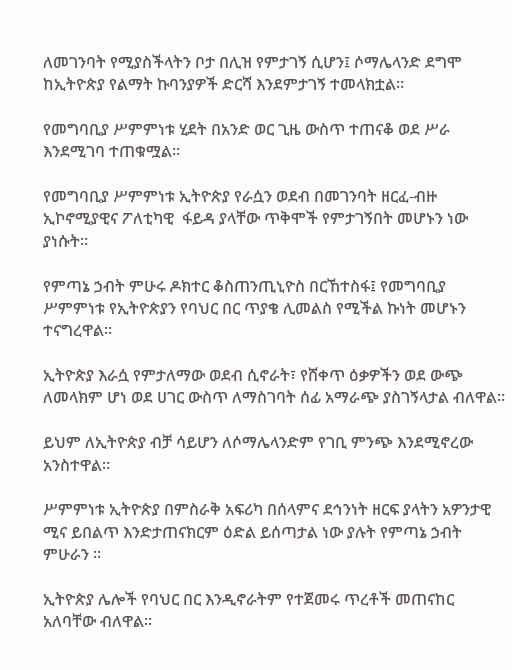ለመገንባት የሚያስችላትን ቦታ በሊዝ የምታገኝ ሲሆን፤ ሶማሌላንድ ደግሞ ከኢትዮጵያ የልማት ኩባንያዎች ድርሻ እንደምታገኝ ተመላክቷል።

የመግባቢያ ሥምምነቱ ሂደት በአንድ ወር ጊዜ ውስጥ ተጠናቆ ወደ ሥራ እንደሚገባ ተጠቁሟል።

የመግባቢያ ሥምምነቱ ኢትዮጵያ የራሷን ወደብ በመገንባት ዘርፈ-ብዙ ኢኮኖሚያዊና ፖለቲካዊ  ፋይዳ ያላቸው ጥቅሞች የምታገኝበት መሆኑን ነው ያነሱት።

የምጣኔ ኃብት ምሁሩ ዶክተር ቆስጠንጢኒዮስ በርኸተስፋ፤ የመግባቢያ ሥምምነቱ የኢትዮጵያን የባህር በር ጥያቄ ሊመልስ የሚችል ኩነት መሆኑን ተናግረዋል።

ኢትዮጵያ እራሷ የምታለማው ወደብ ሲኖራት፣ የሸቀጥ ዕቃዎችን ወደ ውጭ ለመላክም ሆነ ወደ ሀገር ውስጥ ለማስገባት ሰፊ አማራጭ ያስገኝላታል ብለዋል።

ይህም ለኢትዮጵያ ብቻ ሳይሆን ለሶማሌላንድም የገቢ ምንጭ እንደሚኖረው አንስተዋል።

ሥምምነቱ ኢትዮጵያ በምስራቅ አፍሪካ በሰላምና ደኅንነት ዘርፍ ያላትን አዎንታዊ ሚና ይበልጥ እንድታጠናክርም ዕድል ይሰጣታል ነው ያሉት የምጣኔ ኃብት ምሁራን ።

ኢትዮጵያ ሌሎች የባህር በር እንዲኖራትም የተጀመሩ ጥረቶች መጠናከር አለባቸው ብለዋል።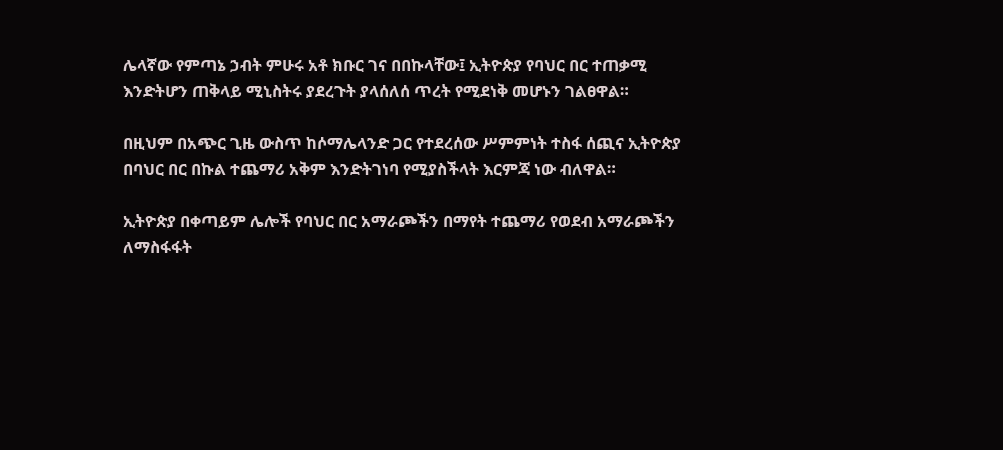ሌላኛው የምጣኔ ኃብት ምሁሩ አቶ ክቡር ገና በበኩላቸው፤ ኢትዮጵያ የባህር በር ተጠቃሚ እንድትሆን ጠቅላይ ሚኒስትሩ ያደረጉት ያላሰለሰ ጥረት የሚደነቅ መሆኑን ገልፀዋል።

በዚህም በአጭር ጊዜ ውስጥ ከሶማሌላንድ ጋር የተደረሰው ሥምምነት ተስፋ ሰጪና ኢትዮጵያ በባህር በር በኩል ተጨማሪ አቅም እንድትገነባ የሚያስችላት እርምጃ ነው ብለዋል።

ኢትዮጵያ በቀጣይም ሌሎች የባህር በር አማራጮችን በማየት ተጨማሪ የወደብ አማራጮችን ለማስፋፋት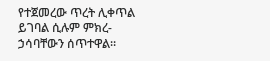የተጀመረው ጥረት ሊቀጥል ይገባል ሲሉም ምክረ-ኃሳባቸውን ሰጥተዋል።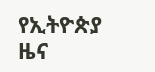የኢትዮጵያ ዜና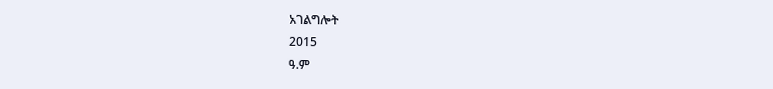አገልግሎት
2015
ዓ.ም